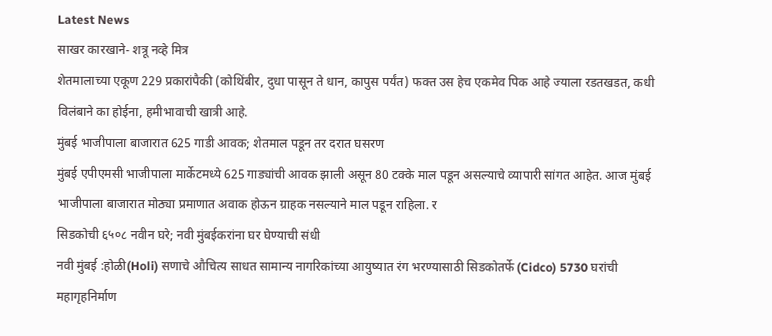Latest News
साखर कारखाने- शत्रू नव्हे मित्र
शेतमालाच्या एकूण 229 प्रकारांपैकी (कोथिंबीर, दुधा पासून ते धान, कापुस पर्यंत) फक्त उस हेच एकमेव पिक आहे ज्याला रडतखडत, कधी विलंबाने का होईना, हमीभावाची खात्री आहे.
मुंबई भाजीपाला बाजारात 625 गाडी आवक; शेतमाल पडून तर दरात घसरण
मुंबई एपीएमसी भाजीपाला मार्केटमध्ये 625 गाड्यांची आवक झाली असून 80 टक्के माल पडून असल्याचे व्यापारी सांगत आहेत. आज मुंबई भाजीपाला बाजारात मोठ्या प्रमाणात अवाक होऊन ग्राहक नसल्याने माल पडून राहिला. र
सिडकोची ६५०८ नवीन घरे; नवी मुंबईकरांना घर घेण्याची संधी
नवी मुंबई :होळी(Holi) सणाचे औचित्य साधत सामान्य नागरिकांच्या आयुष्यात रंग भरण्यासाठी सिडकोतर्फे (Cidco) 5730 घरांची महागृहनिर्माण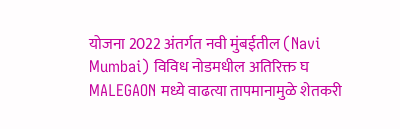योजना 2022 अंतर्गत नवी मुंबईतील (Navi Mumbai) विविध नोडमधील अतिरिक्त घ
MALEGAON मध्ये वाढत्या तापमानामुळे शेतकरी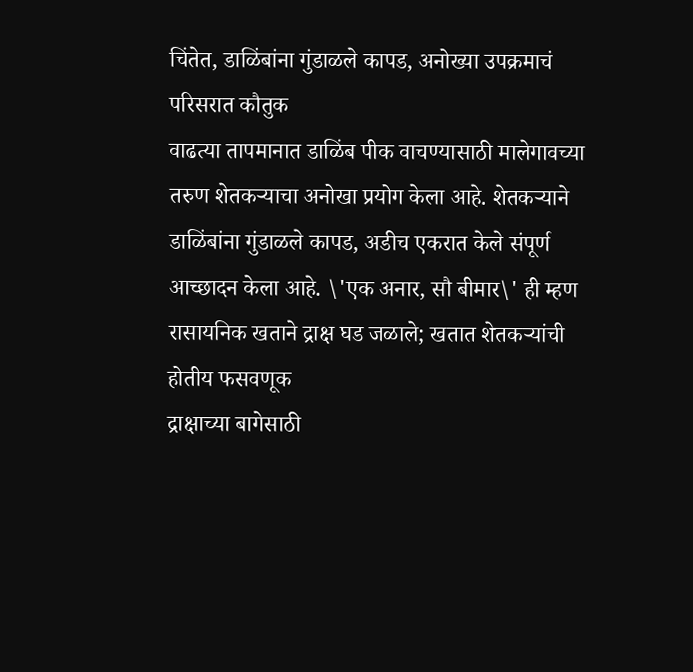चिंतेत, डाळिंबांना गुंडाळले कापड, अनोख्या उपक्रमाचं परिसरात कौतुक
वाढत्या तापमानात डाळिंब पीक वाचण्यासाठी मालेगावच्या तरुण शेतकऱ्याचा अनोखा प्रयोग केला आहे. शेतकऱ्याने डाळिंबांना गुंडाळले कापड, अडीच एकरात केले संपूर्ण आच्छादन केला आहे. \'एक अनार, सौ बीमार\' ही म्हण
रासायनिक खताने द्राक्ष घड जळाले; खतात शेतकऱ्यांची होतीय फसवणूक
द्राक्षाच्या बागेसाठी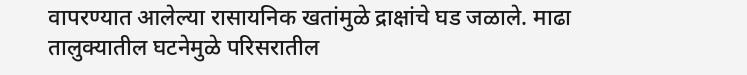वापरण्यात आलेल्या रासायनिक खतांमुळे द्राक्षांचे घड जळाले. माढा तालुक्यातील घटनेमुळे परिसरातील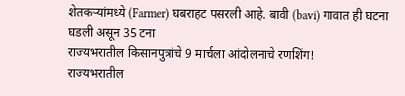शेतकऱ्यांमध्ये (Farmer) घबराहट पसरली आहे. बावी (bavi) गावात ही घटना घडली असून 35 टना
राज्यभरातील किसानपुत्रांचे 9 मार्चला आंदोलनाचे रणशिंग!
राज्यभरातील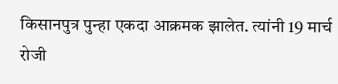किसानपुत्र पुन्हा एकदा आक्रमक झालेत. त्यांनी 19 मार्च रोजी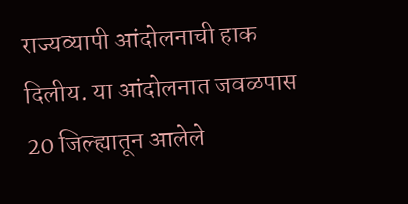राज्यव्यापी आंदोलनाची हाक दिलीय. या आंदोलनात जवळपास 20 जिल्ह्यातून आलेले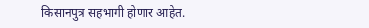किसानपुत्र सहभागी होणार आहेत.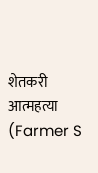शेतकरी आत्महत्या (Farmer S